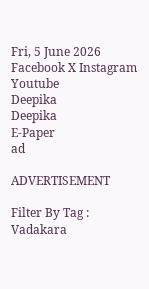Fri, 5 June 2026
Facebook X Instagram Youtube
Deepika
Deepika
E-Paper
ad

ADVERTISEMENT

Filter By Tag : Vadakara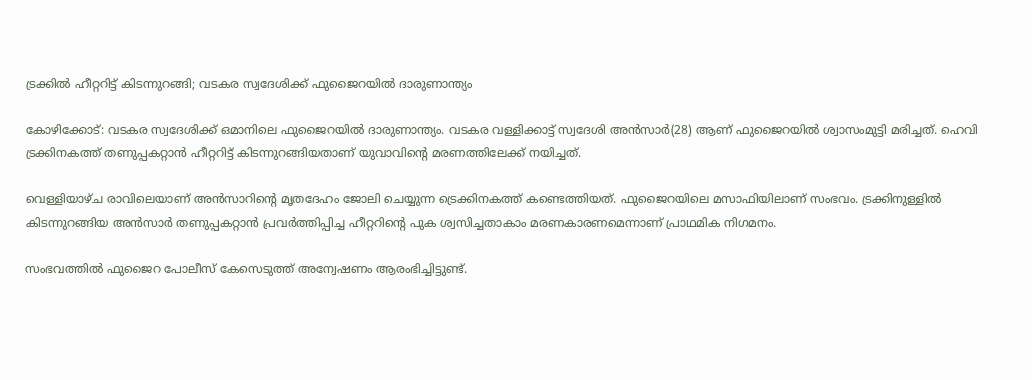ട്രക്കിൽ ഹീറ്ററിട്ട് കിടന്നുറങ്ങി; വടകര സ്വദേശിക്ക് ഫുജൈറയില്‍ ദാരുണാന്ത്യം

കോഴിക്കോട്: വടകര സ്വദേശിക്ക് ഒമാനിലെ ഫുജൈറയില്‍ ദാരുണാന്ത്യം. വടകര വള്ളിക്കാട്ട് സ്വദേശി അന്‍സാര്‍(28) ആണ് ഫുജൈറയില്‍ ശ്വാസംമുട്ടി മരിച്ചത്. ഹെവി ട്രക്കിനകത്ത് തണുപ്പകറ്റാന്‍ ഹീറ്ററിട്ട് കിടന്നുറങ്ങിയതാണ് യുവാവിന്‍റെ മരണത്തിലേക്ക് നയിച്ചത്.

വെള്ളിയാഴ്ച രാവിലെയാണ് അൻസാറിന്‍റെ മൃതദേഹം ജോലി ചെയ്യുന്ന ട്രെക്കിനകത്ത് കണ്ടെത്തിയത്. ഫുജൈറയിലെ മസാഫിയിലാണ് സംഭവം. ട്രക്കിനുള്ളിൽ കിടന്നുറങ്ങിയ അൻസാർ തണുപ്പകറ്റാന്‍ പ്രവര്‍ത്തിപ്പിച്ച ഹീറ്ററിന്‍റെ പുക ശ്വസിച്ചതാകാം മരണകാരണമെന്നാണ് പ്രാഥമിക നിഗമനം.

സംഭവത്തിൽ ഫുജൈറ പോലീസ് കേസെടുത്ത് അന്വേഷണം ആരംഭിച്ചിട്ടുണ്ട്.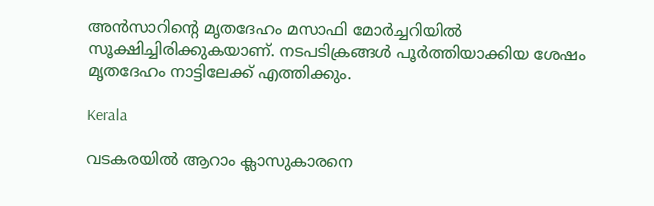അന്‍സാറിന്‍റെ മൃതദേഹം മസാഫി മോര്‍ച്ചറിയില്‍ സൂക്ഷിച്ചിരിക്കുകയാണ്. നടപടിക്രങ്ങള്‍ പൂര്‍ത്തിയാക്കിയ ശേഷം മൃതദേഹം നാട്ടിലേക്ക് എത്തിക്കും.

Kerala

വടകരയിൽ ആറാം ക്ലാസുകാരനെ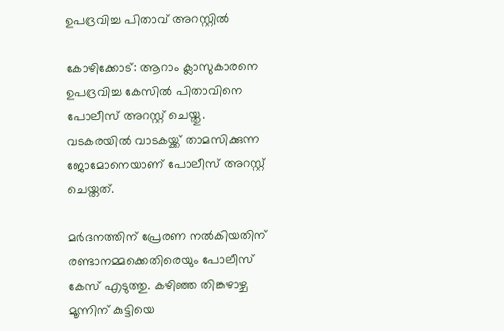ഉപദ്രവിച്ച പിതാവ് അറസ്റ്റിൽ

കോഴിക്കോട്: ആറാം ക്ലാസുകാരനെ ഉപദ്രവിച്ച കേസിൽ പിതാവിനെ പോലീസ് അറസ്റ്റ് ചെയ്തു. വടകരയിൽ വാടകയ്ക്ക് താമസിക്കുന്ന ജോമോനെയാണ് പോലീസ് അറസ്റ്റ് ചെയ്തത്.

മർദനത്തിന് പ്രേരണ നൽകിയതിന് രണ്ടാനമ്മക്കെതിരെയും പോലീസ് കേസ് എടുത്തു. കഴിഞ്ഞ തിങ്കഴാഴ്ച മൂന്നിന് കുട്ടിയെ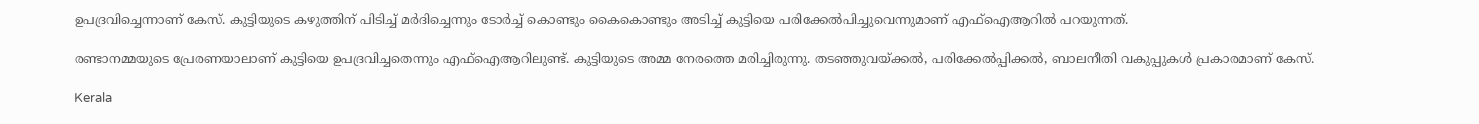ഉപദ്രവിച്ചെന്നാണ് കേസ്. കുട്ടിയുടെ കഴുത്തിന് പിടിച്ച് മർദിച്ചെന്നും ടോർച്ച് കൊണ്ടും കൈകൊണ്ടും അടിച്ച് കുട്ടിയെ പരിക്കേൽപിച്ചുവെന്നുമാണ് എഫ്ഐആറിൽ പറയുന്നത്.

രണ്ടാനമ്മയുടെ പ്രേരണയാലാണ് കുട്ടിയെ ഉപദ്രവിച്ചതെന്നും എഫ്ഐആറിലുണ്ട്. കുട്ടിയുടെ അമ്മ നേരത്തെ മരിച്ചിരുന്നു. തടഞ്ഞുവയ്‌ക്കൽ, പരിക്കേൽപ്പിക്കൽ, ബാലനീതി വകുപ്പുകൾ പ്രകാരമാണ് കേസ്.

Kerala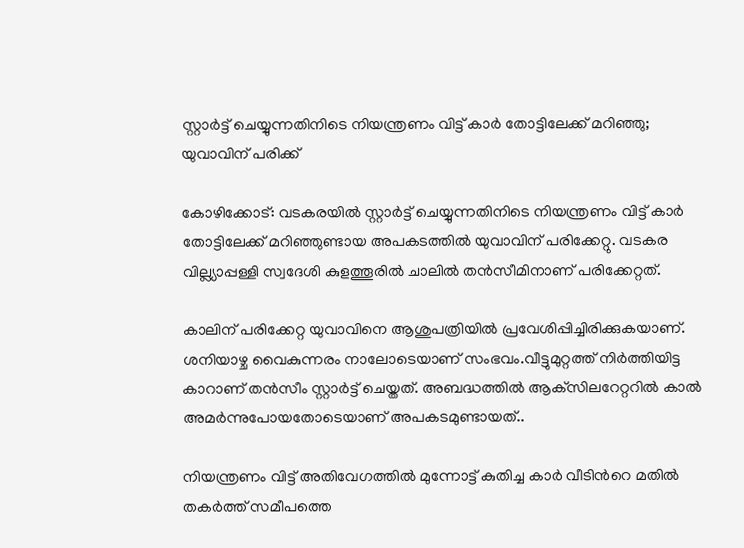സ്റ്റാര്‍ട്ട് ചെയ്യുന്നതിനിടെ നിയന്ത്രണം വിട്ട് കാര്‍ തോട്ടിലേക്ക് മറിഞ്ഞു; യുവാവിന് പരിക്ക്

കോഴിക്കോട്: വടകരയിൽ സ്റ്റാര്‍ട്ട് ചെയ്യുന്നതിനിടെ നിയന്ത്രണം വിട്ട് കാര്‍ തോട്ടിലേക്ക് മറിഞ്ഞുണ്ടായ അപകടത്തിൽ യുവാവിന് പരിക്കേറ്റു. വടകര വില്ല്യാപ്പള്ളി സ്വദേശി കുളത്തൂരില്‍ ചാലില്‍ തന്‍സീമിനാണ് പരിക്കേറ്റത്.

കാലിന് പരിക്കേറ്റ യുവാവിനെ ആശുപത്രിയിൽ പ്രവേശിപ്പിച്ചിരിക്കുകയാണ്. ശനിയാഴ്ച വൈകുന്നരം നാലോടെയാണ് സംഭവം.വീട്ടുമുറ്റത്ത് നിര്‍ത്തിയിട്ട കാറാണ് തൻസീം സ്റ്റാര്‍ട്ട് ചെയ്തത്. അബദ്ധത്തിൽ ആക്‌സിലറേറ്ററിൽ കാൽ അമർന്നുപോയതോടെയാണ് അപകടമുണ്ടായത്..

നിയന്ത്രണം വിട്ട് അതിവേഗത്തിൽ മുന്നോട്ട് കുതിച്ച കാർ വീടിന്‍റെ മതിൽ തകർത്ത് സമീപത്തെ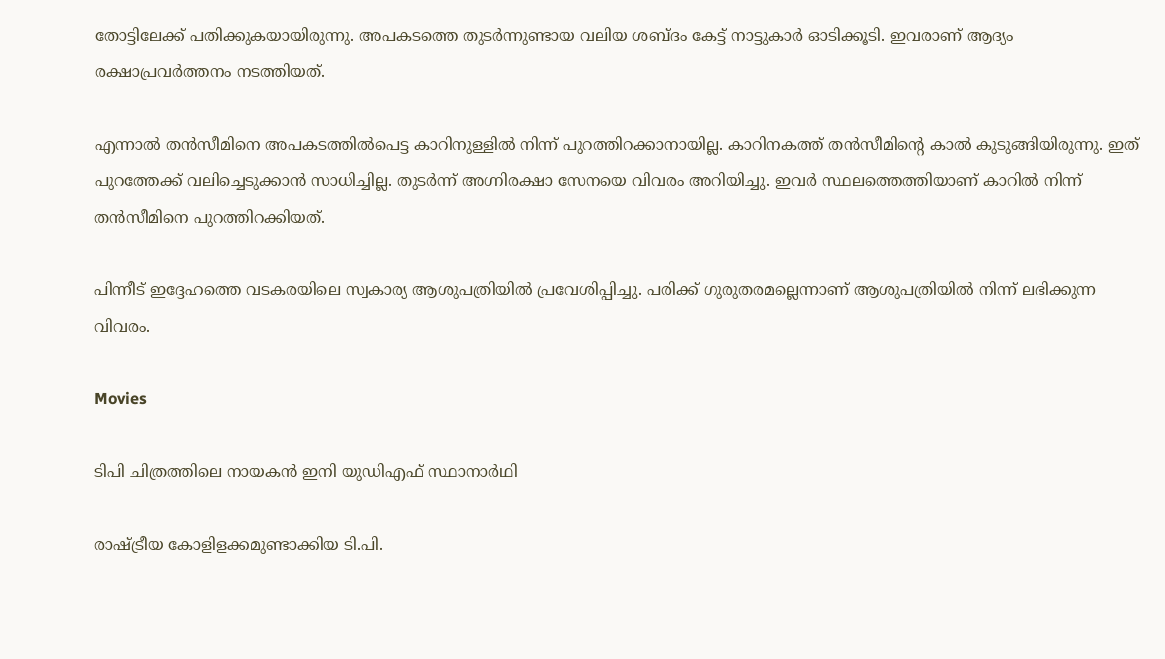തോട്ടിലേക്ക് പതിക്കുകയായിരുന്നു. അപകടത്തെ തുടർന്നുണ്ടായ വലിയ ശബ്ദം കേട്ട് നാട്ടുകാർ ഓടിക്കൂടി. ഇവരാണ് ആദ്യം രക്ഷാപ്രവർത്തനം നടത്തിയത്.

എന്നാൽ തൻസീമിനെ അപകടത്തിൽപെട്ട കാറിനുള്ളിൽ നിന്ന് പുറത്തിറക്കാനായില്ല. കാറിനകത്ത് തൻസീമിന്‍റെ കാൽ കുടുങ്ങിയിരുന്നു. ഇത് പുറത്തേക്ക് വലിച്ചെടുക്കാൻ സാധിച്ചില്ല. തുടർന്ന് അഗ്നിരക്ഷാ സേനയെ വിവരം അറിയിച്ചു. ഇവർ സ്ഥലത്തെത്തിയാണ് കാറിൽ നിന്ന് തൻസീമിനെ പുറത്തിറക്കിയത്.

പിന്നീട് ഇദ്ദേഹത്തെ വടകരയിലെ സ്വകാര്യ ആശുപത്രിയിൽ പ്രവേശിപ്പിച്ചു. പരിക്ക് ഗുരുതരമല്ലെന്നാണ് ആശുപത്രിയിൽ നിന്ന് ലഭിക്കുന്ന വിവരം.

Movies

ടിപി ചിത്രത്തിലെ നായകൻ ഇനി യുഡിഎഫ് സ്ഥാനാര്‍ഥി

രാഷ്‌ട്രീയ കോളിളക്കമുണ്ടാക്കിയ ടി.പി.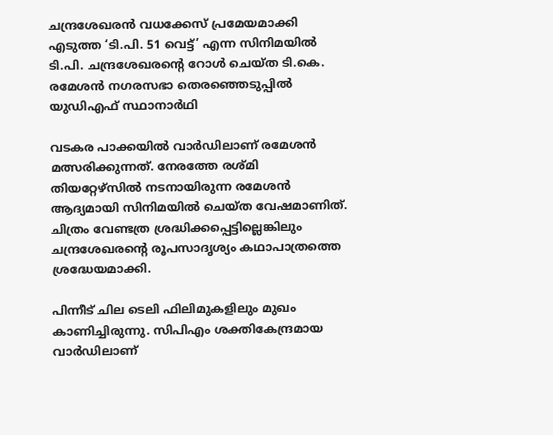ചന്ദ്രശേഖരന്‍ വധക്കേസ് പ്രമേയമാക്കി എടുത്ത ‘ടി.പി. 51 വെട്ട്’ എന്ന സിനിമയിൽ ടി.പി. ചന്ദ്രശേഖരന്‍റെ റോൾ ചെയ്ത ടി.കെ. രമേശൻ നഗരസഭാ തെരഞ്ഞെടുപ്പിൽ യുഡിഎഫ് സ്ഥാനാർഥി

വടകര പാക്കയിൽ വാർഡിലാണ് രമേശന്‍ മത്സരിക്കുന്നത്. നേരത്തേ രശ്മി തിയറ്റേഴ്സിൽ നടനായിരുന്ന രമേശൻ ആദ്യമായി സിനിമയിൽ ചെയ്ത വേഷമാണിത്. ചിത്രം വേണ്ടത്ര ശ്രദ്ധിക്കപ്പെട്ടില്ലെങ്കിലും ചന്ദ്രശേഖരന്‍റെ രൂപസാദൃശ്യം കഥാപാത്രത്തെ ശ്രദ്ധേയമാക്കി.

പിന്നീട് ചില ടെലി ഫിലിമുകളിലും മുഖം കാണിച്ചിരുന്നു. സിപിഎം ശക്തികേന്ദ്രമായ വാർഡിലാണ്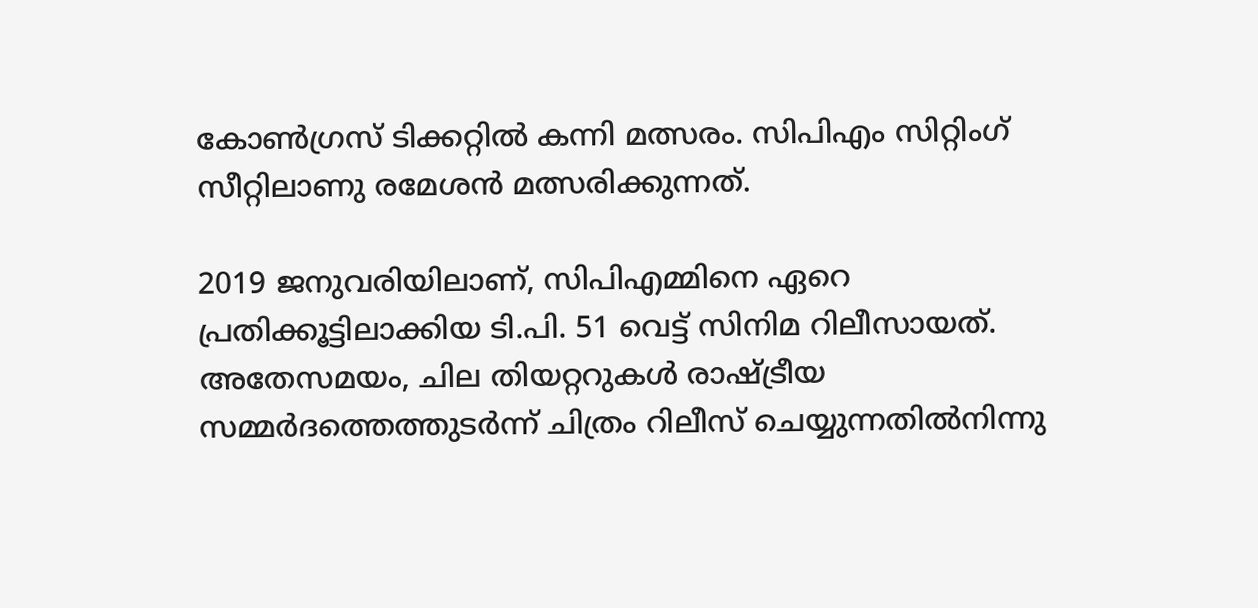കോൺഗ്രസ് ടിക്കറ്റിൽ കന്നി മത്സരം. സിപിഎം സിറ്റിംഗ് സീറ്റിലാണു രമേശന്‍ മത്സരിക്കുന്നത്.

2019 ജനുവരിയിലാണ്, സിപിഎമ്മിനെ ഏറെ പ്രതിക്കൂട്ടിലാക്കിയ ടി.പി. 51 വെട്ട് സിനിമ റിലീസായത്. അതേസമയം, ചില തിയറ്ററുകള്‍ രാഷ്‌ട്രീയ സമ്മര്‍ദത്തെത്തുടര്‍ന്ന് ചിത്രം റിലീസ് ചെയ്യുന്നതില്‍നിന്നു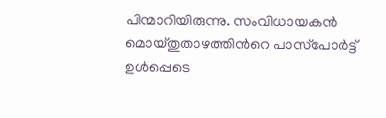പിന്മാറിയിരുന്നു. സംവിധായകന്‍ മൊയ്തുതാഴത്തിന്‍റെ പാസ്‌പോര്‍ട്ട് ഉള്‍പ്പെടെ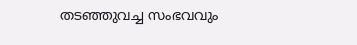തടഞ്ഞുവച്ച സംഭവവും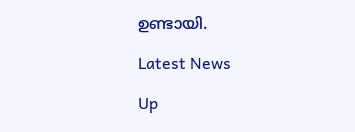ഉണ്ടായി.

Latest News

Up